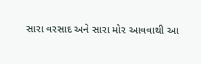સારા વરસાદ અને સારા મોર આવવાથી આ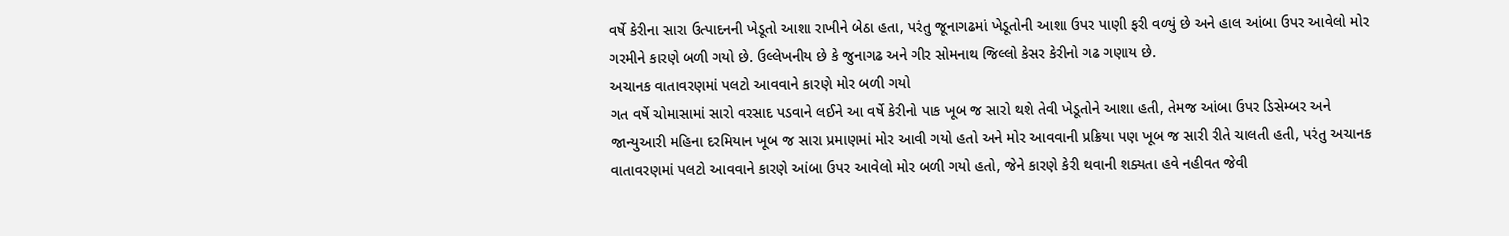વર્ષે કેરીના સારા ઉત્પાદનની ખેડૂતો આશા રાખીને બેઠા હતા, પરંતુ જૂનાગઢમાં ખેડૂતોની આશા ઉપર પાણી ફરી વળ્યું છે અને હાલ આંબા ઉપર આવેલો મોર ગરમીને કારણે બળી ગયો છે. ઉલ્લેખનીય છે કે જુનાગઢ અને ગીર સોમનાથ જિલ્લો કેસર કેરીનો ગઢ ગણાય છે.
અચાનક વાતાવરણમાં પલટો આવવાને કારણે મોર બળી ગયો
ગત વર્ષે ચોમાસામાં સારો વરસાદ પડવાને લઈને આ વર્ષે કેરીનો પાક ખૂબ જ સારો થશે તેવી ખેડૂતોને આશા હતી, તેમજ આંબા ઉપર ડિસેમ્બર અને જાન્યુઆરી મહિના દરમિયાન ખૂબ જ સારા પ્રમાણમાં મોર આવી ગયો હતો અને મોર આવવાની પ્રક્રિયા પણ ખૂબ જ સારી રીતે ચાલતી હતી, પરંતુ અચાનક વાતાવરણમાં પલટો આવવાને કારણે આંબા ઉપર આવેલો મોર બળી ગયો હતો, જેને કારણે કેરી થવાની શક્યતા હવે નહીવત જેવી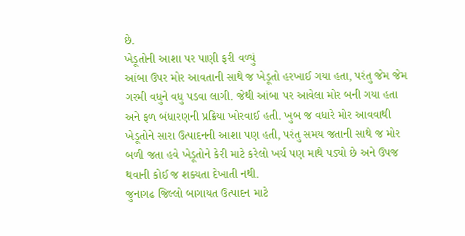છે.
ખેડૂતોની આશા પર પાણી ફરી વળ્યું
આંબા ઉપર મોર આવતાની સાથે જ ખેડૂતો હરખાઈ ગયા હતા, પરંતુ જેમ જેમ ગરમી વધુને વધુ પડવા લાગી. જેથી આંબા પર આવેલા મોર બની ગયા હતા અને ફળ બંધારણની પ્રક્રિયા ખોરવાઈ હતી. ખુબ જ વધારે મોર આવવાથી ખેડૂતોને સારા ઉત્પાદનની આશા પણ હતી, પરંતુ સમય જતાની સાથે જ મોર બળી જતા હવે ખેડૂતોને કેરી માટે કરેલો ખર્ચ પણ માથે પડ્યો છે અને ઉપજ થવાની કોઈ જ શક્યતા દેખાતી નથી.
જુનાગઢ જિલ્લો બાગાયત ઉત્પાદન માટે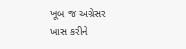ખૂબ જ અગ્રેસર
ખાસ કરીને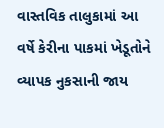વાસ્તવિક તાલુકામાં આ વર્ષે કેરીના પાકમાં ખેડૂતોને વ્યાપક નુકસાની જાય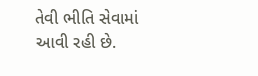તેવી ભીતિ સેવામાં આવી રહી છે.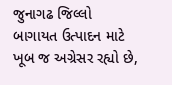જુનાગઢ જિલ્લો બાગાયત ઉત્પાદન માટે ખૂબ જ અગ્રેસર રહ્યો છે,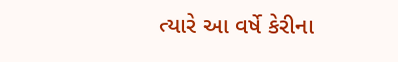ત્યારે આ વર્ષે કેરીના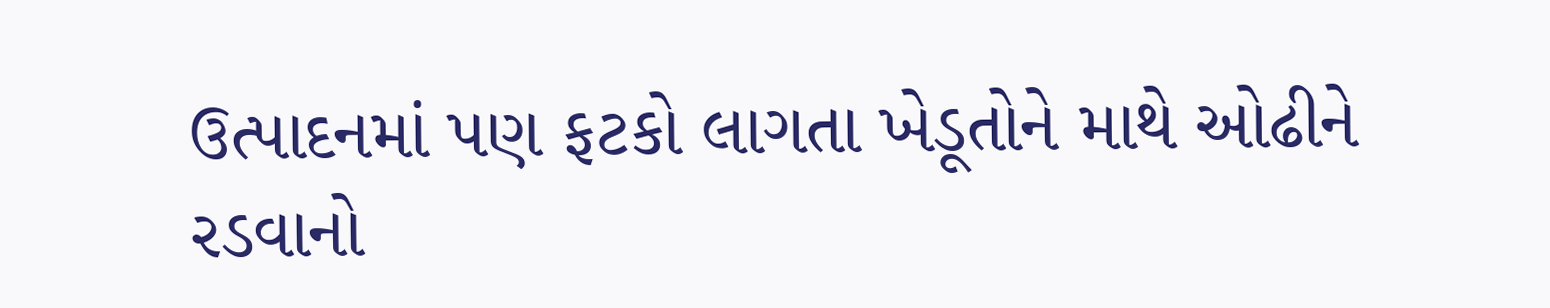ઉત્પાદનમાં પણ ફટકો લાગતા ખેડૂતોને માથે ઓઢીને રડવાનો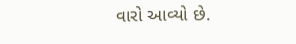વારો આવ્યો છે.